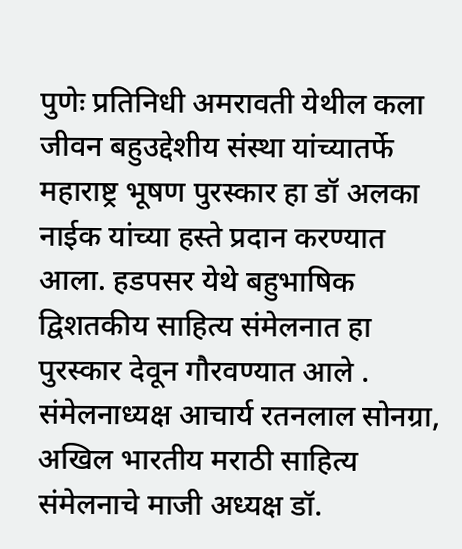पुणेः प्रतिनिधी अमरावती येथील कला जीवन बहुउद्देशीय संस्था यांच्यातर्फे महाराष्ट्र भूषण पुरस्कार हा डॉ अलका नाईक यांच्या हस्ते प्रदान करण्यात आला. हडपसर येथे बहुभाषिक द्विशतकीय साहित्य संमेलनात हा पुरस्कार देवून गौरवण्यात आले . संमेलनाध्यक्ष आचार्य रतनलाल सोनग्रा, अखिल भारतीय मराठी साहित्य संमेलनाचे माजी अध्यक्ष डॉ.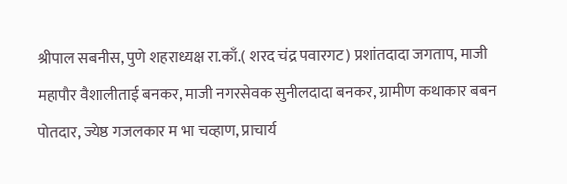श्रीपाल सबनीस, पुणे शहराध्यक्ष रा.काँ.( शरद चंद्र पवारगट) प्रशांतदादा जगताप, माजी महापौर वैशालीताई बनकर, माजी नगरसेवक सुनीलदादा बनकर, ग्रामीण कथाकार बबन पोतदार, ज्येष्ठ गजलकार म भा चव्हाण, प्राचार्य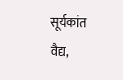सूर्यकांत वैद्य,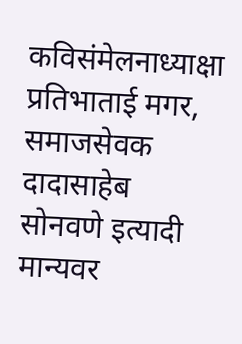कविसंमेलनाध्याक्षा प्रतिभाताई मगर, समाजसेवक दादासाहेब सोनवणे इत्यादी मान्यवर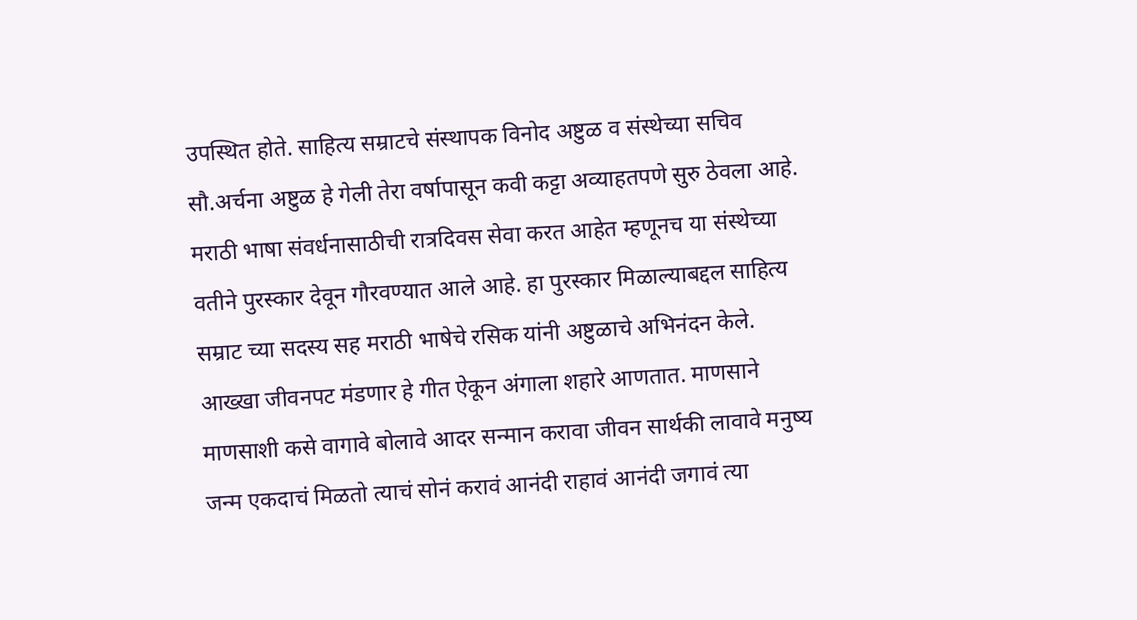उपस्थित होते. साहित्य सम्राटचे संस्थापक विनोद अष्टुळ व संस्थेच्या सचिव सौ.अर्चना अष्टुळ हे गेली तेरा वर्षापासून कवी कट्टा अव्याहतपणे सुरु ठेवला आहे. मराठी भाषा संवर्धनासाठीची रात्रदिवस सेवा करत आहेत म्हणूनच या संस्थेच्या वतीने पुरस्कार देवून गौरवण्यात आले आहे. हा पुरस्कार मिळाल्याबद्दल साहित्य सम्राट च्या सदस्य सह मराठी भाषेचे रसिक यांनी अष्टुळाचे अभिनंदन केले.
आख्खा जीवनपट मंडणार हे गीत ऐकून अंगाला शहारे आणतात. माणसाने माणसाशी कसे वागावे बोलावे आदर सन्मान करावा जीवन सार्थकी लावावे मनुष्य जन्म एकदाचं मिळतो त्याचं सोनं करावं आनंदी राहावं आनंदी जगावं त्या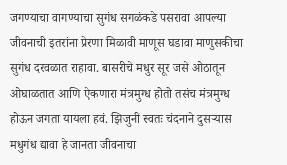जगण्याचा वागण्याचा सुगंध सगळंकडे पसरावा आपल्या जीवनाची इतरांना प्रेरणा मिळावी माणूस घडावा माणुसकीचा सुगंध दरवळात राहावा. बासरीचे मधुर सूर जसे ओठातून ओघाळतात आणि ऐकणारा मंत्रमुग्ध होतो तसंच मंत्रमुग्ध होऊन जगता यायला हवं. झिजुनी स्वतः चंदनाने दुसऱ्यास मधुगंध द्यावा हे जानता जीवनाचा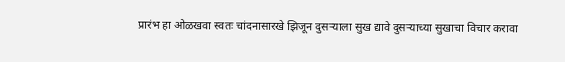प्रारंभ हा ओळखवा स्वतः चांदनासारखे झिजून दुसऱ्याला सुख द्यावे दुसऱ्याच्या सुखाचा विचार करावा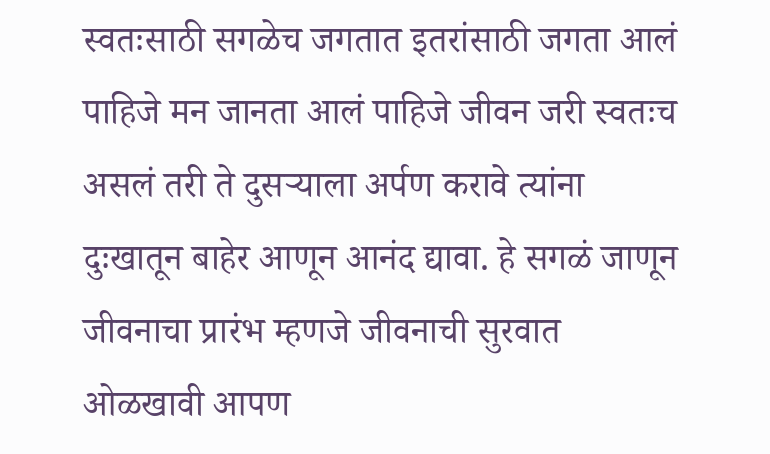स्वतःसाठी सगळेच जगतात इतरांसाठी जगता आलं पाहिजे मन जानता आलं पाहिजे जीवन जरी स्वतःच असलं तरी ते दुसऱ्याला अर्पण करावे त्यांना दुःखातून बाहेर आणून आनंद द्यावा. हे सगळं जाणून जीवनाचा प्रारंभ म्हणजे जीवनाची सुरवात ओळखावी आपण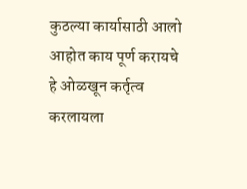कुठल्या कार्यासाठी आलो आहोत काय पूर्ण करायचे हे ओळखून कर्तृत्व करलायला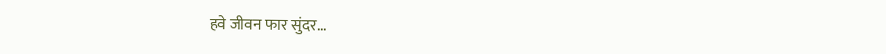हवे जीवन फार सुंदर...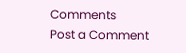Comments
Post a Comment